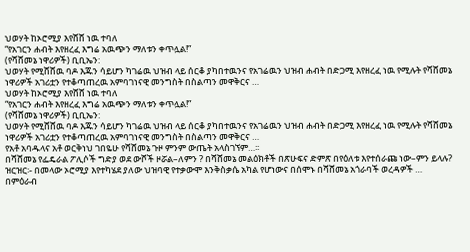ህወሃት ከኦሮሚያ እየሸሸ ነዉ ተባለ
“የአገርን ሐብት እየዘረፈ እግሬ አዉጭን ማለቱን ቀጥሏል!”
(የሻሸመኔ ነዋሪዎች) ቢቢኤን:
ህወሃት የሚሸሸዉ ባዶ እጁን ሳይሆን ካገሬዉ ህዝብ ላይ ሰርቆ ያካበተዉንና የአገሬዉን ህዝብ ሐብት በድጋሚ እየዘረፈ ነዉ የሚሉት የሻሸመኔ ነዋሪዎች አገሪቷን የተቆጣጠረዉ አምባገነናዊ መንግስት በስልጣን መዋቅርና …
ህወሃት ከኦሮሚያ እየሸሸ ነዉ ተባለ
“የአገርን ሐብት እየዘረፈ እግሬ አዉጭን ማለቱን ቀጥሏል!”
(የሻሸመኔ ነዋሪዎች) ቢቢኤን:
ህወሃት የሚሸሸዉ ባዶ እጁን ሳይሆን ካገሬዉ ህዝብ ላይ ሰርቆ ያካበተዉንና የአገሬዉን ህዝብ ሐብት በድጋሚ እየዘረፈ ነዉ የሚሉት የሻሸመኔ ነዋሪዎች አገሪቷን የተቆጣጠረዉ አምባገነናዊ መንግስት በስልጣን መዋቅርና …
የአቶ አባዱላና አቶ ወርቅነህ ገበዬሁ የሻሸመኔ ጉዞ ምንም ውጤት አላስገኘም…፡፡
በሻሸመኔ የፌዴራል ፖሊሶች ግድያ ወደ ውሾች ዞሯል–ለምን ? በሻሸመኔ መልዕክቶች በጽሁፍና ድምጽ በየዕለቱ እየተሰራጩ ነው–ምን ይላሉ? ዝርዝር፡- በመላው ኦሮሚያ እየተካሄደ ያለው ህዝባዊ የተቃውሞ እንቅስቃሴ አካል የሆነውና በሰሞኑ በሻሸመኔ አጎራባች ወረዳዎች …
በምዕራብ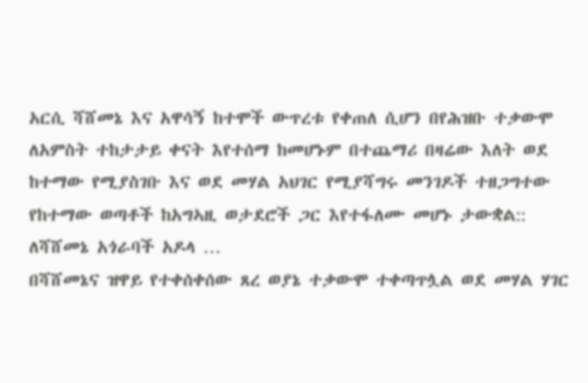አርሲ ሻሸመኔ እና አዋሳኝ ከተሞች ውጥረቱ የቀጠለ ሲሆን በየሕዝቡ ተቃውሞ ለአምስት ተከታታይ ቀናት እየተሰማ ከመሆኑም በተጨማሪ በዛሬው እለት ወደ ከተማው የሚያስገቡ እና ወደ መሃል አህገር የሚያሻግሩ መንገዶች ተዘጋግተው የከተማው ወጣቶች ከአግኣዚ ወታደሮች ጋር እየተፋለሙ መሆኑ ታውቋል::
ለሻሸመኔ አጎራባች አዶላ …
በሻሸመኔና ዝዋይ የተቀሰቀሰው ጸረ ወያኔ ተቃውሞ ተቀጣጥሏል ወደ መሃል ሃገር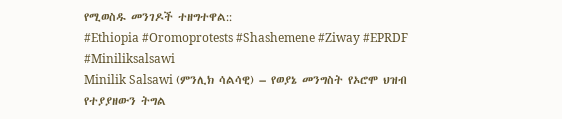የሚወስዱ መንገዶች ተዘግተዋል::
#Ethiopia #Oromoprotests #Shashemene #Ziway #EPRDF #Miniliksalsawi
Minilik Salsawi (ምንሊክ ሳልሳዊ) – የወያኔ መንግስት የኦሮሞ ህዝብ የተያያዘውን ትግል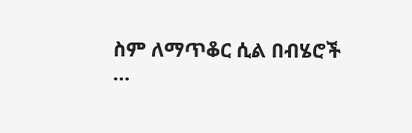ስም ለማጥቆር ሲል በብሄሮች
…